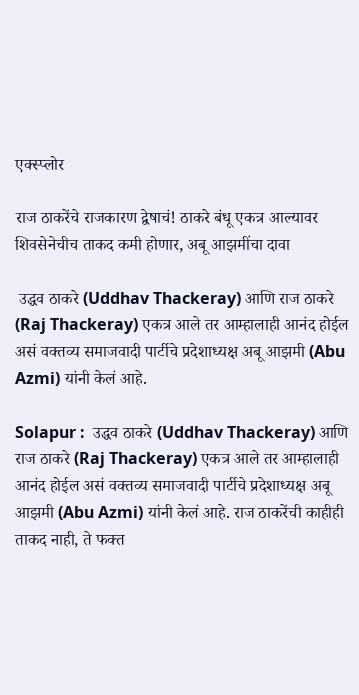एक्स्प्लोर

राज ठाकरेंचे राजकारण द्वेषाचं! ठाकरे बंधू एकत्र आल्यावर शिवसेनेचीच ताकद कमी होणार, अबू आझमींचा दावा

 उद्धव ठाकरे (Uddhav Thackeray) आणि राज ठाकरे (Raj Thackeray) एकत्र आले तर आम्हालाही आनंद होईल असं वक्तव्य समाजवादी पार्टीचे प्रदेशाध्यक्ष अबू आझमी (Abu Azmi) यांनी केलं आहे.

Solapur :  उद्धव ठाकरे (Uddhav Thackeray) आणि राज ठाकरे (Raj Thackeray) एकत्र आले तर आम्हालाही आनंद होईल असं वक्तव्य समाजवादी पार्टीचे प्रदेशाध्यक्ष अबू आझमी (Abu Azmi) यांनी केलं आहे. राज ठाकरेंची काहीही ताकद नाही, ते फक्त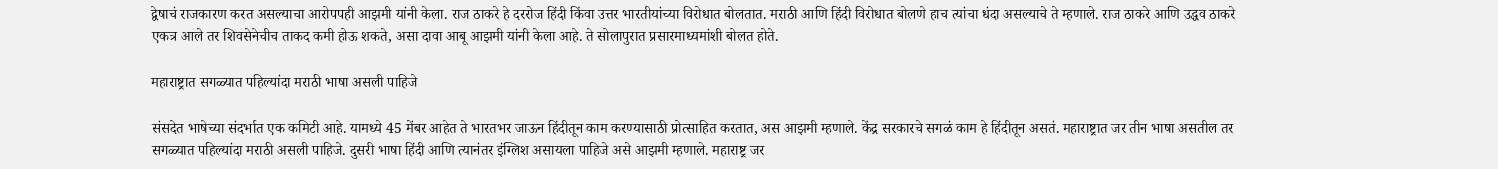द्वेषाचं राजकारण करत असल्याचा आरोपपही आझमी यांनी केला. राज ठाकरे हे दररोज हिंदी किंवा उत्तर भारतीयांच्या विरोधात बोलतात. मराठी आणि हिंदी विरोधात बोलणे हाच त्यांचा धंदा असल्याचे ते म्हणाले. राज ठाकरे आणि उद्धव ठाकरे एकत्र आले तर शिवसेनेचीच ताकद कमी होऊ शकते, असा दावा आबू आझमी यांनी केला आहे. ते सोलापुरात प्रसारमाध्यमांशी बोलत होते.

महाराष्ट्रात सगळ्यात पहिल्यांदा मराठी भाषा असली पाहिजे

संसदेत भाषेच्या संदर्भात एक कमिटी आहे. यामध्ये 45 मेंबर आहेत ते भारतभर जाऊन हिंदीतून काम करण्यासाठी प्रोत्साहित करतात, अस आझमी म्हणाले. केंद्र सरकारचे सगळं काम हे हिंदीतून असतं. महाराष्ट्रात जर तीन भाषा असतील तर सगळ्यात पहिल्यांदा मराठी असली पाहिजे. दुसरी भाषा हिंदी आणि त्यानंतर इंग्लिश असायला पाहिजे असे आझमी म्हणाले. महाराष्ट्र जर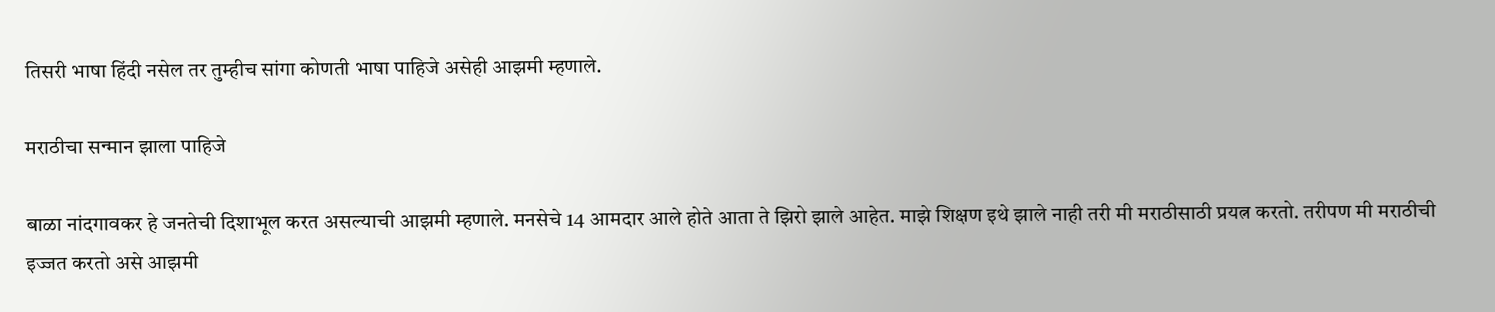तिसरी भाषा हिंदी नसेल तर तुम्हीच सांगा कोणती भाषा पाहिजे असेही आझमी म्हणाले.

मराठीचा सन्मान झाला पाहिजे

बाळा नांदगावकर हे जनतेची दिशाभूल करत असल्याची आझमी म्हणाले. मनसेचे 14 आमदार आले होते आता ते झिरो झाले आहेत. माझे शिक्षण इथे झाले नाही तरी मी मराठीसाठी प्रयत्न करतो. तरीपण मी मराठीची इज्जत करतो असे आझमी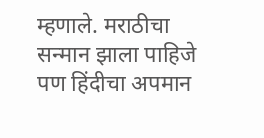म्हणाले. मराठीचा सन्मान झाला पाहिजे पण हिंदीचा अपमान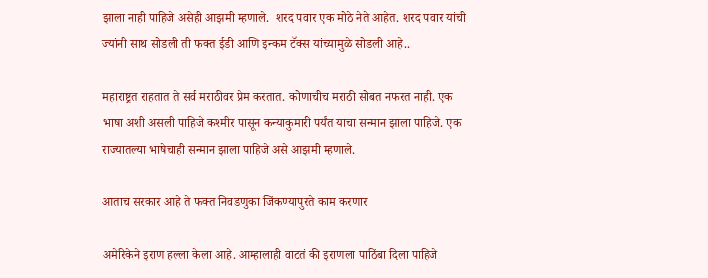झाला नाही पाहिजे असेही आझमी म्हणाले.  शरद पवार एक मोठे नेते आहेत. शरद पवार यांची ज्यांनी साथ सोडली ती फक्त ईडी आणि इन्कम टॅक्स यांच्यामुळे सोडली आहे..

महाराष्ट्रत राहतात ते सर्व मराठीवर प्रेम करतात. कोणाचीच मराठी सोबत नफरत नाही. एक भाषा अशी असली पाहिजे कश्मीर पासून कन्याकुमारी पर्यंत याचा सन्मान झाला पाहिजे. एक राज्यातल्या भाषेचाही सन्मान झाला पाहिजे असे आझमी म्हणाले.

आताच सरकार आहे ते फक्त निवडणुका जिंकण्यापुरते काम करणार

अमेरिकेने इराण हल्ला केला आहे. आम्हालाही वाटतं की इराणला पाठिंबा दिला पाहिजे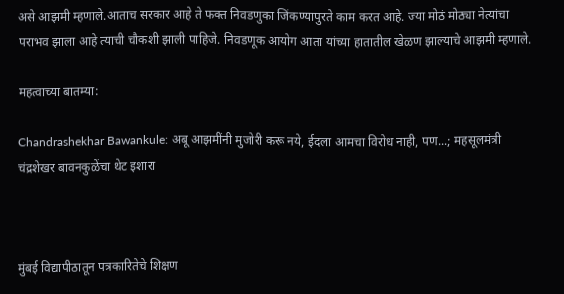असे आझमी म्हणाले.आताच सरकार आहे ते फक्त निवडणुका जिंकण्यापुरते काम करत आहे. ज्या मोठं मोठ्या नेत्यांचा पराभव झाला आहे त्याची चौकशी झाली पाहिजे. निवडणूक आयोग आता यांच्या हातातील खेळण झाल्याचे आझमी म्हणाले.

महत्वाच्या बातम्या:

Chandrashekhar Bawankule: अबू आझमींनी मुजोरी करू नये, ईदला आमचा विरोध नाही, पण...; महसूलमंत्री चंद्रशेखर बावनकुळेंचा थेट इशारा



मुंबई विद्यापीठातून पत्रकारितेचे शिक्षण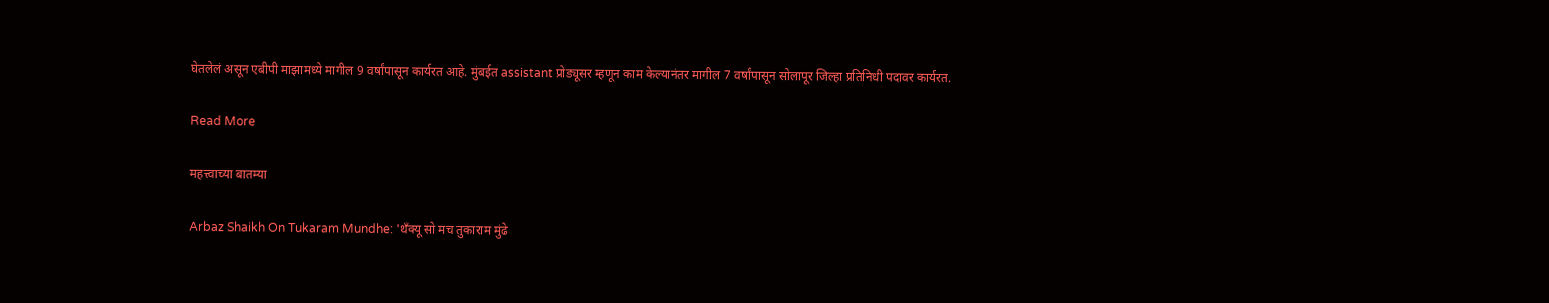घेतलेलं असून एबीपी माझामध्ये मागील 9 वर्षांपासून कार्यरत आहे. मुंबईत assistant प्रोड्यूसर म्हणून काम केल्यानंतर मागील 7 वर्षांपासून सोलापूर जिल्हा प्रतिनिधी पदावर कार्यरत.

Read More

महत्त्वाच्या बातम्या

Arbaz Shaikh On Tukaram Mundhe: 'थँक्यू सो मच तुकाराम मुंढे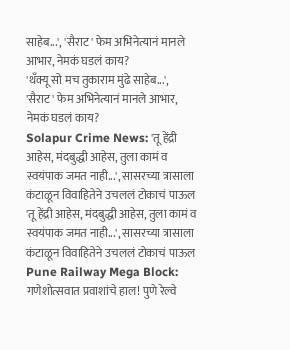साहेब...', 'सैराट' फेम अभिनेत्यानं मानले आभार, नेमकं घडलं काय?
'थँक्यू सो मच तुकाराम मुंढे साहेब...', 'सैराट' फेम अभिनेत्यानं मानले आभार, नेमकं घडलं काय?
Solapur Crime News: 'तू हेंद्री आहेस, मंदबुद्धी आहेस, तुला कामं व स्वयंपाक जमत नाही...', सासरच्या त्रासाला कंटाळून विवाहितेने उचललं टोकाचं पाऊल
'तू हेंद्री आहेस, मंदबुद्धी आहेस, तुला कामं व स्वयंपाक जमत नाही...', सासरच्या त्रासाला कंटाळून विवाहितेने उचललं टोकाचं पाऊल
Pune Railway Mega Block: गणेशोत्सवात प्रवाशांचे हाल! पुणे रेल्वे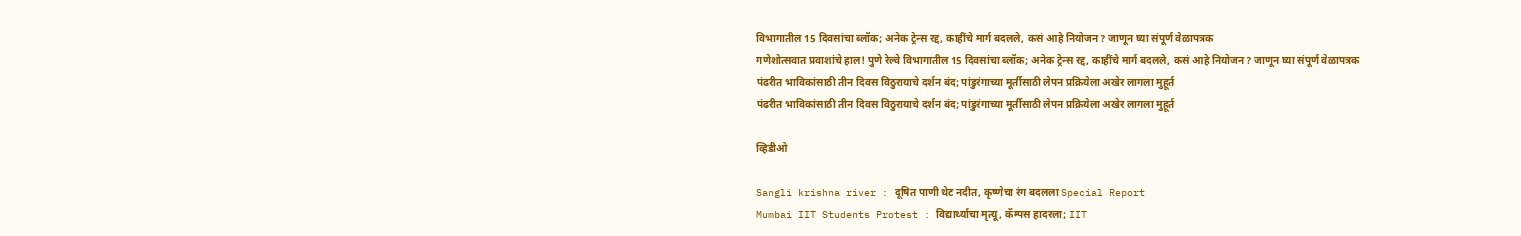विभागातील 15 दिवसांचा ब्लॉक; अनेक ट्रेन्स रद्द, काहींचे मार्ग बदलले, कसं आहे नियोजन? जाणून घ्या संपूर्ण वेळापत्रक
गणेशोत्सवात प्रवाशांचे हाल! पुणे रेल्वे विभागातील 15 दिवसांचा ब्लॉक; अनेक ट्रेन्स रद्द, काहींचे मार्ग बदलले, कसं आहे नियोजन? जाणून घ्या संपूर्ण वेळापत्रक
पंढरीत भाविकांसाठी तीन दिवस विठुरायाचे दर्शन बंद; पांडुरंगाच्या मूर्तीसाठी लेपन प्रक्रियेला अखेर लागला मुहूर्त
पंढरीत भाविकांसाठी तीन दिवस विठुरायाचे दर्शन बंद; पांडुरंगाच्या मूर्तीसाठी लेपन प्रक्रियेला अखेर लागला मुहूर्त

व्हिडीओ

Sangli krishna river : दूषित पाणी थेट नदीत, कृष्णेचा रंग बदलला Special Report
Mumbai IIT Students Protest : विद्यार्थ्याचा मृत्यू, कॅम्पस हादरला; IIT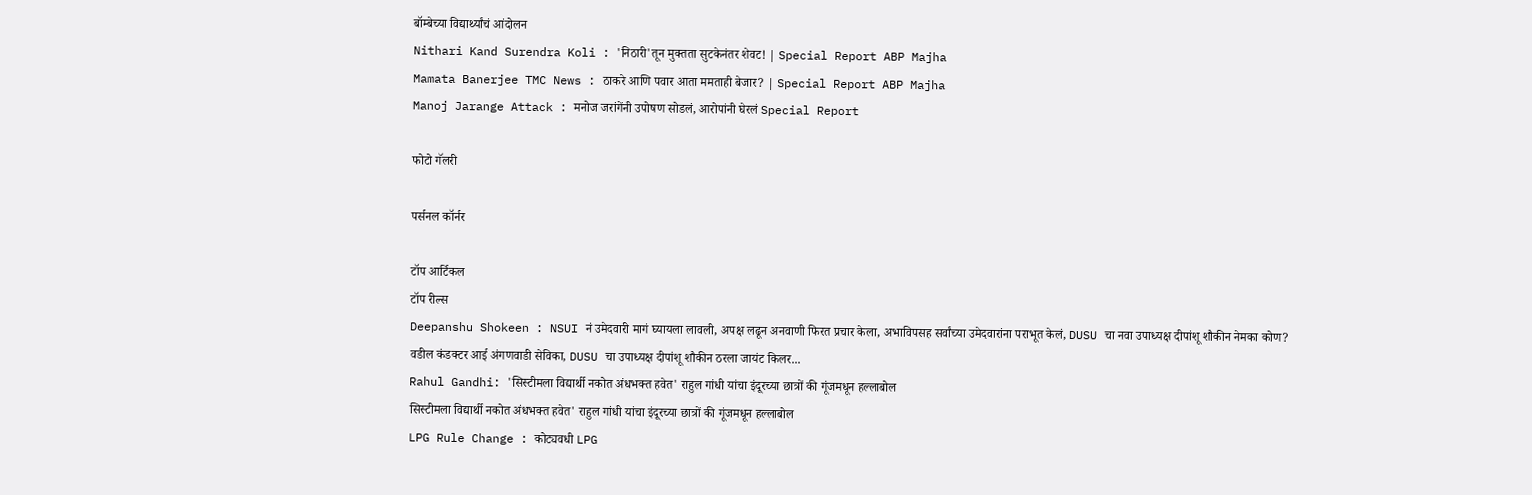बॉम्बेच्या विद्यार्थ्यांचं आंदोलन
Nithari Kand Surendra Koli : 'निठारी'तून मुक्तता सुटकेनंतर शेवट! | Special Report ABP Majha
Mamata Banerjee TMC News : ठाकरे आणि पवार आता ममताही बेजार? | Special Report ABP Majha
Manoj Jarange Attack : मनोज जरांगेंनी उपोषण सोडलं, आरोपांनी घेरलं Special Report

फोटो गॅलरी

पर्सनल कॉर्नर

टॉप आर्टिकल
टॉप रील्स
Deepanshu Shokeen : NSUI नं उमेदवारी मागं घ्यायला लावली, अपक्ष लढून अनवाणी फिरत प्रचार केला, अभाविपसह सर्वांच्या उमेदवारांना पराभूत केलं, DUSU चा नवा उपाध्यक्ष दीपांशू शौकीन नेमका कोण?
वडील कंडक्टर आई अंगणवाडी सेविका, DUSU चा उपाध्यक्ष दीपांशू शौकीन ठरला जायंट किलर...
Rahul Gandhi: 'सिस्टीमला विद्यार्थी नकोत अंधभक्त हवेत' राहुल गांधी यांचा इंदूरच्या छात्रों की गूंजमधून हल्लाबोल
सिस्टीमला विद्यार्थी नकोत अंधभक्त हवेत' राहुल गांधी यांचा इंदूरच्या छात्रों की गूंजमधून हल्लाबोल
LPG Rule Change : कोट्यवधी LPG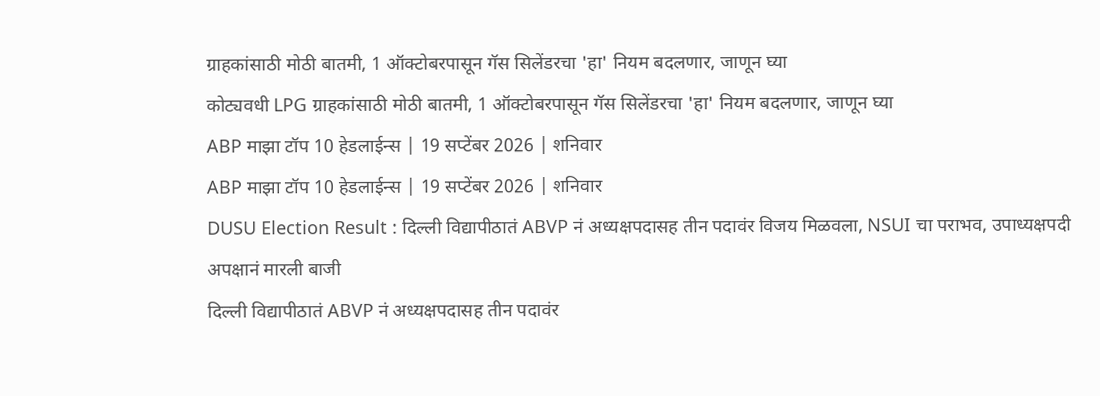ग्राहकांसाठी मोठी बातमी, 1 ऑक्टोबरपासून गॅस सिलेंडरचा 'हा' नियम बदलणार, जाणून घ्या
कोट्यवधी LPG ग्राहकांसाठी मोठी बातमी, 1 ऑक्टोबरपासून गॅस सिलेंडरचा 'हा' नियम बदलणार, जाणून घ्या
ABP माझा टॉप 10 हेडलाईन्स | 19 सप्टेंबर 2026 | शनिवार
ABP माझा टॉप 10 हेडलाईन्स | 19 सप्टेंबर 2026 | शनिवार
DUSU Election Result : दिल्ली विद्यापीठातं ABVP नं अध्यक्षपदासह तीन पदावंर विजय मिळवला, NSUI चा पराभव, उपाध्यक्षपदी अपक्षानं मारली बाजी
दिल्ली विद्यापीठातं ABVP नं अध्यक्षपदासह तीन पदावंर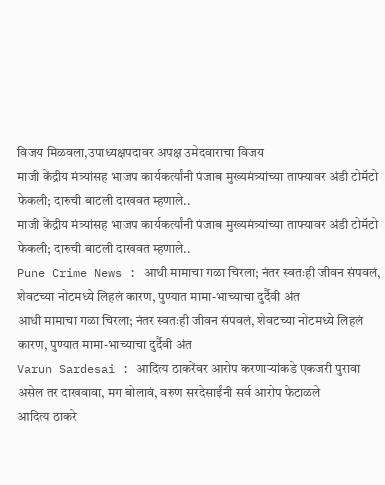विजय मिळवला,उपाध्यक्षपदावर अपक्ष उमेदवाराचा विजय
माजी केंद्रीय मंत्र्यांसह भाजप कार्यकर्त्यांनी पंजाब मुख्यमंत्र्यांच्या ताफ्यावर अंडी टोमॅटो फेकली; दारुची बाटली दाखवत म्हणाले..
माजी केंद्रीय मंत्र्यांसह भाजप कार्यकर्त्यांनी पंजाब मुख्यमंत्र्यांच्या ताफ्यावर अंडी टोमॅटो फेकली; दारुची बाटली दाखवत म्हणाले..
Pune Crime News : आधी मामाचा गळा चिरला; नंतर स्वतःही जीवन संपवलं, शेवटच्या नोटमध्ये लिहलं कारण, पुण्यात मामा-भाच्याचा दुर्दैवी अंत
आधी मामाचा गळा चिरला; नंतर स्वतःही जीवन संपवलं, शेवटच्या नोटमध्ये लिहलं कारण, पुण्यात मामा-भाच्याचा दुर्दैवी अंत
Varun Sardesai : आदित्य ठाकरेंवर आरोप करणाऱ्यांकडे एकजरी पुरावा असेल तर दाखवावा, मग बोलावं, वरुण सरदेसाईंनी सर्व आरोप फेटाळले
आदित्य ठाकरे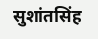सुशांतसिंह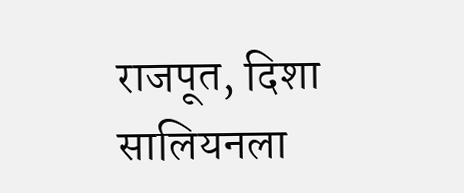राजपूत, दिशा सालियनला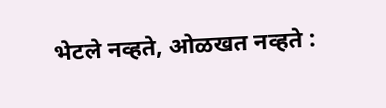भेटले नव्हते, ओळखत नव्हते :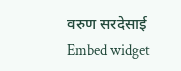वरुण सरदेसाई
Embed widget